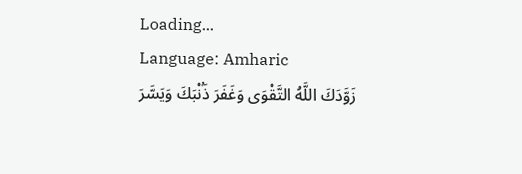Loading...
Language: Amharic
زَوَّدَكَ اللَّهُ التَّقْوَى وَغَفَرَ ذَۢنْبَكَ وَيَسَّرَ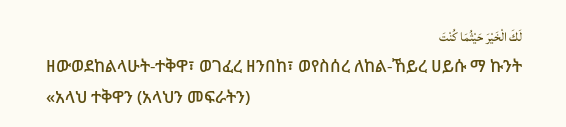لَكَ الْخَيْرَ حَيْثُمَا كُنْتَ
ዘውወደከልላሁት-ተቅዋ፣ ወገፈረ ዘንበከ፣ ወየስሰረ ለከል-ኸይረ ሀይሱ ማ ኩንት
«አላህ ተቅዋን (አላህን መፍራትን)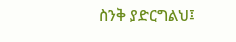ስንቅ ያድርግልህ፤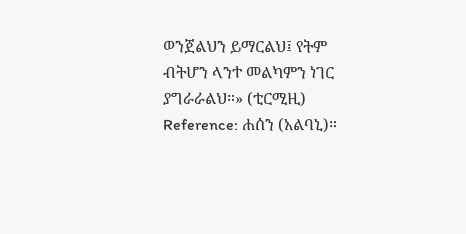ወንጀልህን ይማርልህ፤ የትም ብትሆን ላንተ መልካምን ነገር ያግራራልህ።» (ቲርሚዚ)
Reference: ሐሰን (አልባኒ)።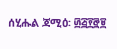ሰሂሑል ጃሚዕ፡ ፴፭፻፸፱